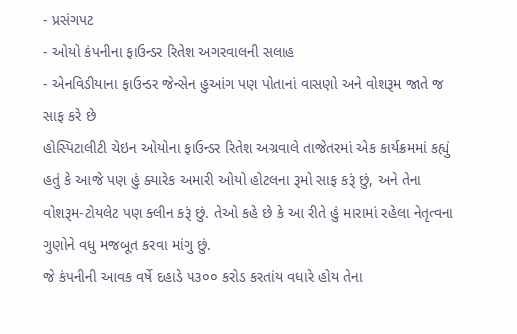- પ્રસંગપટ
- ઓયો કંપનીના ફાઉન્ડર રિતેશ અગરવાલની સલાહ
- એનવિડીયાના ફાઉન્ડર જેન્સેન હુઆંગ પણ પોતાનાં વાસણો અને વોશરૂમ જાતે જ સાફ કરે છે
હોસ્પિટાલીટી ચેઇન ઓયોના ફાઉન્ડર રિતેશ અગ્રવાલે તાજેતરમાં એક કાર્યક્રમમાં કહ્યું હતું કે આજે પણ હું ક્યારેક અમારી ઓયો હોટલના રૂમો સાફ કરૂં છું, અને તેના વોશરૂમ-ટોયલેટ પણ ક્લીન કરૂં છું. તેઓ કહે છે કે આ રીતે હું મારામાં રહેલા નેતૃત્વના ગુણોને વધુ મજબૂત કરવા માંગુ છું.
જે કંપનીની આવક વર્ષે દહાડે ૫૩૦૦ કરોડ કરતાંય વધારે હોય તેના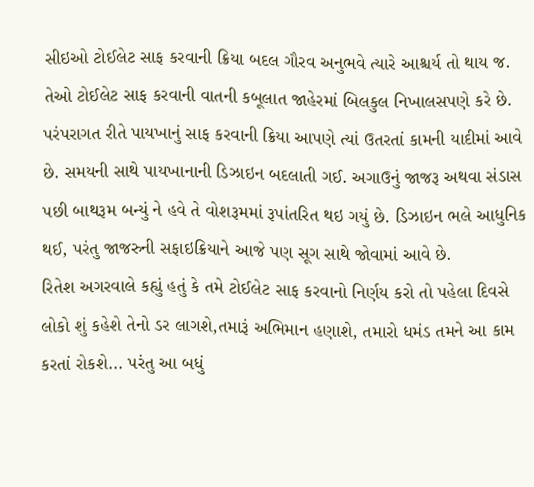સીઇઓ ટોઈલેટ સાફ કરવાની ક્રિયા બદલ ગૌરવ અનુભવે ત્યારે આશ્ચર્ય તો થાય જ. તેઓ ટોઈલેટ સાફ કરવાની વાતની કબૂલાત જાહેરમાં બિલકુલ નિખાલસપણે કરે છે.
પરંપરાગત રીતે પાયખાનું સાફ કરવાની ક્રિયા આપણે ત્યાં ઉતરતાં કામની યાદીમાં આવે છે. સમયની સાથે પાયખાનાની ડિઝાઇન બદલાતી ગઈ. અગાઉનું જાજરૂ અથવા સંડાસ પછી બાથરૂમ બન્યું ને હવે તે વોશરૂમમાં રૂપાંતરિત થઇ ગયું છે. ડિઝાઇન ભલે આધુનિક થઈ, પરંતુ જાજરુની સફાઇક્રિયાને આજે પણ સૂગ સાથે જોવામાં આવે છે.
રિતેશ અગરવાલે કહ્યું હતું કે તમે ટોઈલેટ સાફ કરવાનો નિર્ણય કરો તો પહેલા દિવસે લોકો શું કહેશે તેનો ડર લાગશે,તમારૂં અભિમાન હણાશે, તમારો ધમંડ તમને આ કામ કરતાં રોકશે... પરંતુ આ બધું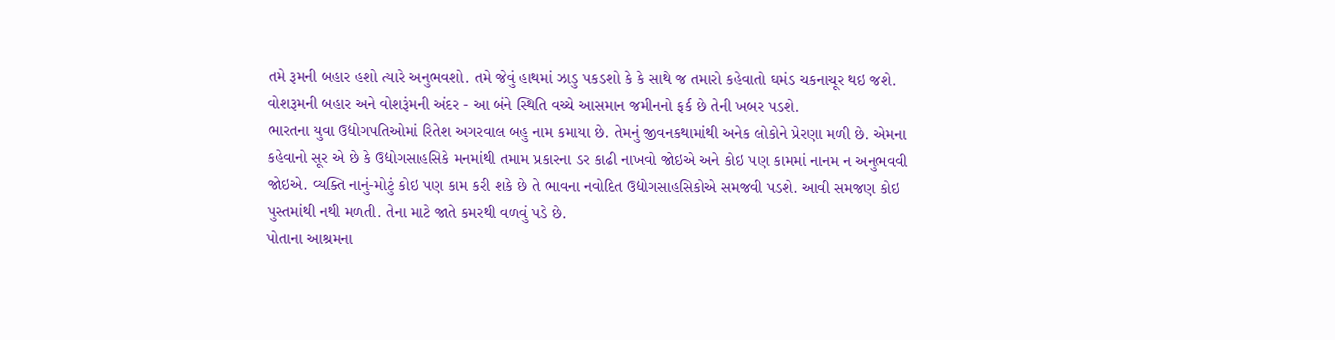તમે રૂમની બહાર હશો ત્યારે અનુભવશો. તમે જેવું હાથમાં ઝાડુ પકડશો કે કે સાથે જ તમારો કહેવાતો ઘમંડ ચકનાચૂર થઇ જશે. વોશરૂમની બહાર અને વોશરૂંમની અંદર - આ બંને સ્થિતિ વચ્ચે આસમાન જમીનનો ફર્ક છે તેની ખબર પડશે.
ભારતના યુવા ઉદ્યોગપતિઓમાં રિતેશ અગરવાલ બહુ નામ કમાયા છે. તેમનું જીવનકથામાંથી અનેક લોકોને પ્રેરણા મળી છે. એમના કહેવાનો સૂર એ છે કે ઉદ્યોગસાહસિકે મનમાંથી તમામ પ્રકારના ડર કાઢી નાખવો જોઇએ અને કોઇ પણ કામમાં નાનમ ન અનુભવવી જોઇએ. વ્યક્તિ નાનું-મોટું કોઇ પણ કામ કરી શકે છે તે ભાવના નવોદિત ઉદ્યોગસાહસિકોએ સમજવી પડશે. આવી સમજણ કોઇ પુસ્તમાંથી નથી મળતી. તેના માટે જાતે કમરથી વળવું પડે છે.
પોતાના આશ્રમના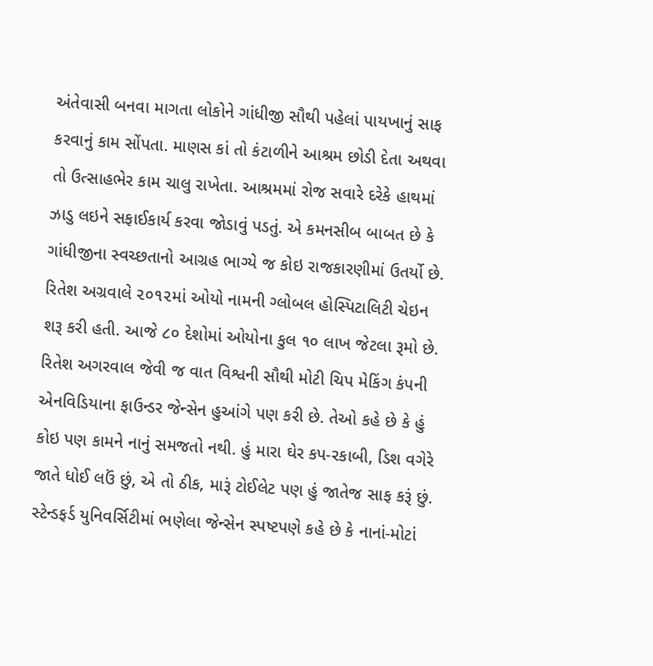અંતેવાસી બનવા માગતા લોકોને ગાંધીજી સૌથી પહેલાં પાયખાનું સાફ કરવાનું કામ સોંપતા. માણસ કાં તો કંટાળીને આશ્રમ છોડી દેતા અથવા તો ઉત્સાહભેર કામ ચાલુ રાખેતા. આશ્રમમાં રોજ સવારે દરેકે હાથમાં ઝાડુ લઇને સફાઈકાર્ય કરવા જોડાવું પડતું. એ કમનસીબ બાબત છે કે ગાંધીજીના સ્વચ્છતાનો આગ્રહ ભાગ્યે જ કોઇ રાજકારણીમાં ઉતર્યો છે.
રિતેશ અગ્રવાલે ૨૦૧૨માં ઓયો નામની ગ્લોબલ હોસ્પિટાલિટી ચેઇન શરૂ કરી હતી. આજે ૮૦ દેશોમાં ઓયોના કુલ ૧૦ લાખ જેટલા રૂમો છે. રિતેશ અગરવાલ જેવી જ વાત વિશ્વની સૌથી મોટી ચિપ મેકિંગ કંપની એનવિડિયાના ફાઉન્ડર જેન્સેન હુઆંગે પણ કરી છે. તેઓ કહે છે કે હું કોઇ પણ કામને નાનું સમજતો નથી. હું મારા ઘેર કપ-રકાબી, ડિશ વગેરે જાતે ધોઈ લઉં છું, એ તો ઠીક, મારૂં ટોઈલેટ પણ હું જાતેજ સાફ કરૂં છું. સ્ટેન્ડફર્ડ યુનિવર્સિટીમાં ભણેલા જેન્સેન સ્પષ્ટપણે કહે છે કે નાનાં-મોટાં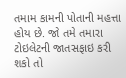તમામ કામની પોતાની મહત્તા હોય છે. જો તમે તમારા ટોઇલેટની જાતસફાઇ કરી શકો તો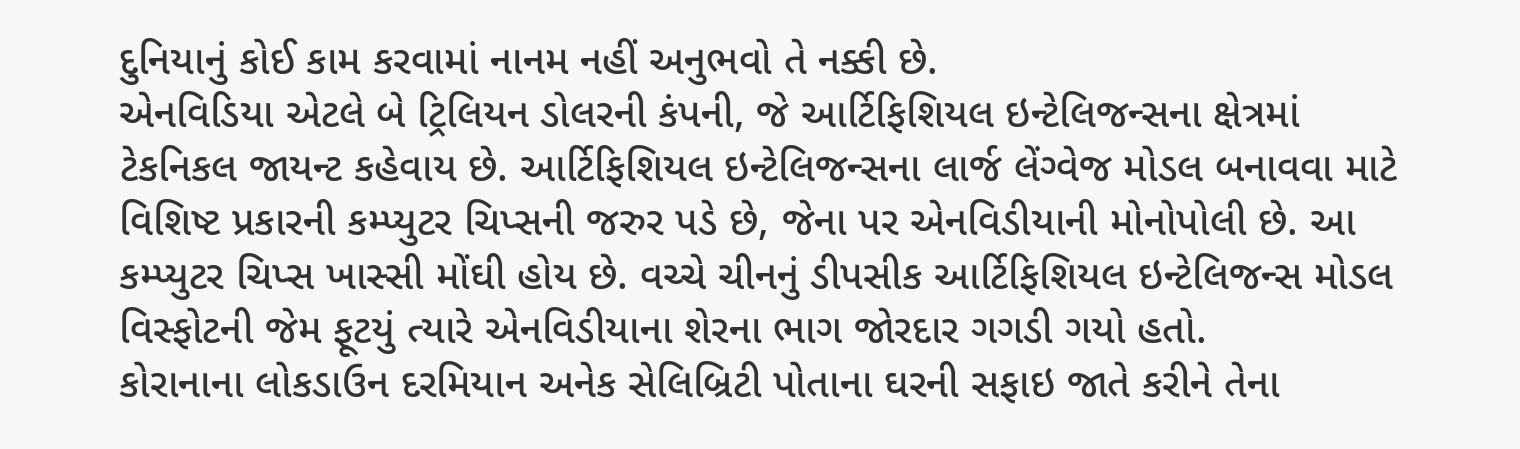દુનિયાનું કોઈ કામ કરવામાં નાનમ નહીં અનુભવો તે નક્કી છે.
એનવિડિયા એટલે બે ટ્રિલિયન ડોલરની કંપની, જે આર્ટિફિશિયલ ઇન્ટેલિજન્સના ક્ષેત્રમાં ટેકનિકલ જાયન્ટ કહેવાય છે. આર્ટિફિશિયલ ઇન્ટેલિજન્સના લાર્જ લેંગ્વેજ મોડલ બનાવવા માટે વિશિષ્ટ પ્રકારની કમ્પ્યુટર ચિપ્સની જરુર પડે છે, જેના પર એનવિડીયાની મોનોપોલી છે. આ કમ્પ્યુટર ચિપ્સ ખાસ્સી મોંઘી હોય છે. વચ્ચે ચીનનું ડીપસીક આર્ટિફિશિયલ ઇન્ટેલિજન્સ મોડલ વિસ્ફોટની જેમ ફૂટયું ત્યારે એનવિડીયાના શેરના ભાગ જોરદાર ગગડી ગયો હતો.
કોરાનાના લોકડાઉન દરમિયાન અનેક સેલિબ્રિટી પોતાના ઘરની સફાઇ જાતે કરીને તેના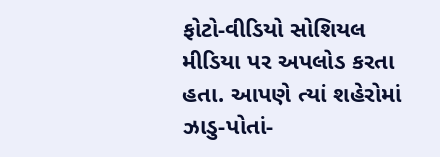ફોટો-વીડિયો સોશિયલ મીડિયા પર અપલોડ કરતા હતા. આપણે ત્યાં શહેરોમાં ઝાડુ-પોતાં-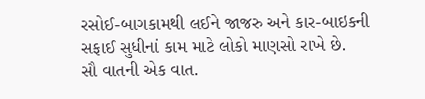રસોઈ-બાગકામથી લઈને જાજરુ અને કાર-બાઇકની સફાઈ સુધીનાં કામ માટે લોકો માણસો રાખે છે.
સૌ વાતની એક વાત.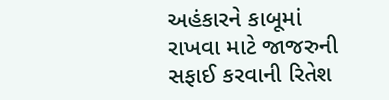અહંકારને કાબૂમાં રાખવા માટે જાજરુની સફાઈ કરવાની રિતેશ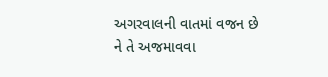અગરવાલની વાતમાં વજન છે ને તે અજમાવવા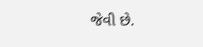જેવી છે.